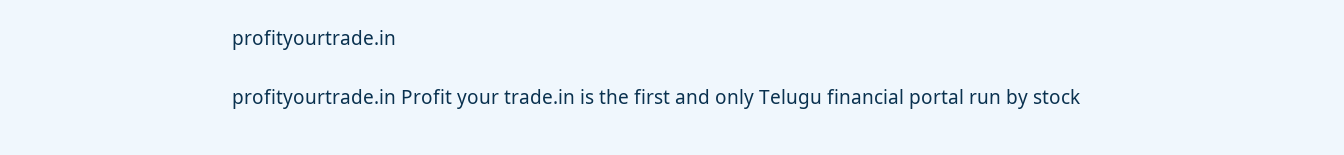profityourtrade.in

profityourtrade.in Profit your trade.in is the first and only Telugu financial portal run by stock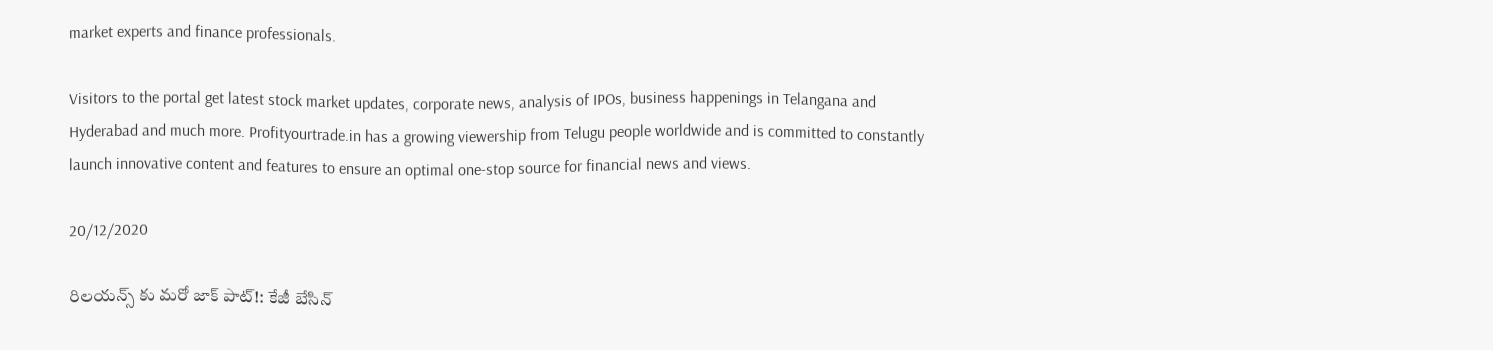market experts and finance professionals.

Visitors to the portal get latest stock market updates, corporate news, analysis of IPOs, business happenings in Telangana and Hyderabad and much more. Profityourtrade.in has a growing viewership from Telugu people worldwide and is committed to constantly launch innovative content and features to ensure an optimal one-stop source for financial news and views.

20/12/2020

రిలయన్స్ కు మరో జాక్ పాట్!: కేజీ బేసిన్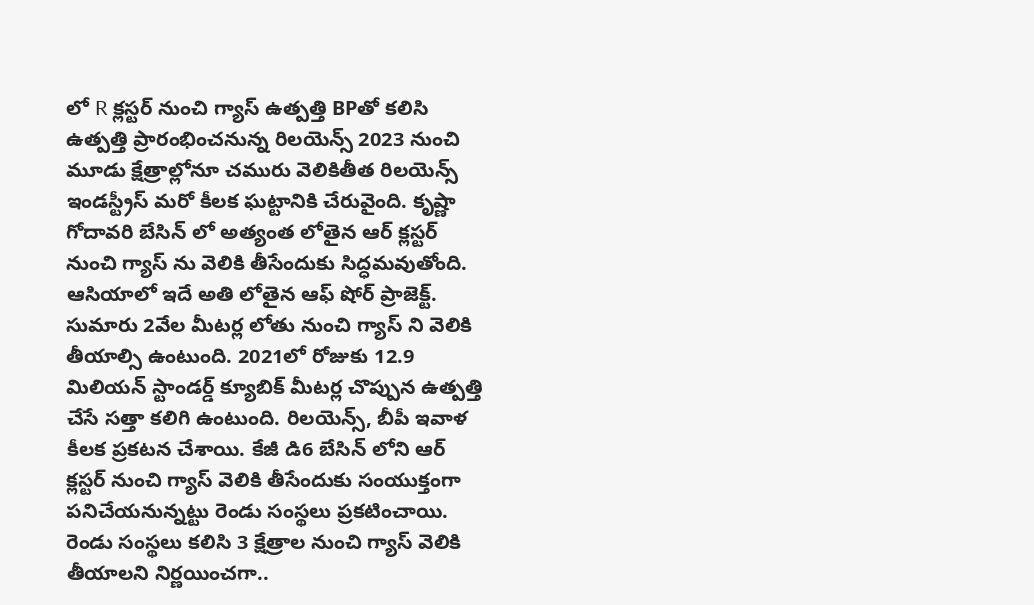లో R క్లస్టర్ నుంచి గ్యాస్ ఉత్పత్తి BPతో కలిసి ఉత్పత్తి ప్రారంభించనున్న రిలయెన్స్ 2023 నుంచి మూడు క్షేత్రాల్లోనూ చమురు వెలికితీత రిలయెన్స్ ఇండస్ట్రీస్ మరో కీలక ఘట్టానికి చేరువైంది. కృష్ణా గోదావరి బేసిన్ లో అత్యంత లోతైన ఆర్ క్లస్టర్ నుంచి గ్యాస్ ను వెలికి తీసేందుకు సిద్ధమవుతోంది. ఆసియాలో ఇదే అతి లోతైన ఆఫ్ షోర్ ప్రాజెక్ట్. సుమారు 2వేల మీటర్ల లోతు నుంచి గ్యాస్ ని వెలికి తీయాల్సి ఉంటుంది. 2021లో రోజుకు 12.9 మిలియన్ స్టాండర్డ్ క్యూబిక్ మీటర్ల చొప్పున ఉత్పత్తి చేసే సత్తా కలిగి ఉంటుంది. రిలయెన్స్, బీపీ ఇవాళ కీలక ప్రకటన చేశాయి. కేజీ డి6 బేసిన్ లోని ఆర్ క్లస్టర్ నుంచి గ్యాస్ వెలికి తీసేందుకు సంయుక్తంగా పనిచేయనున్నట్టు రెండు సంస్థలు ప్రకటించాయి. రెండు సంస్థలు కలిసి 3 క్షేత్రాల నుంచి గ్యాస్ వెలికి తీయాలని నిర్ణయించగా..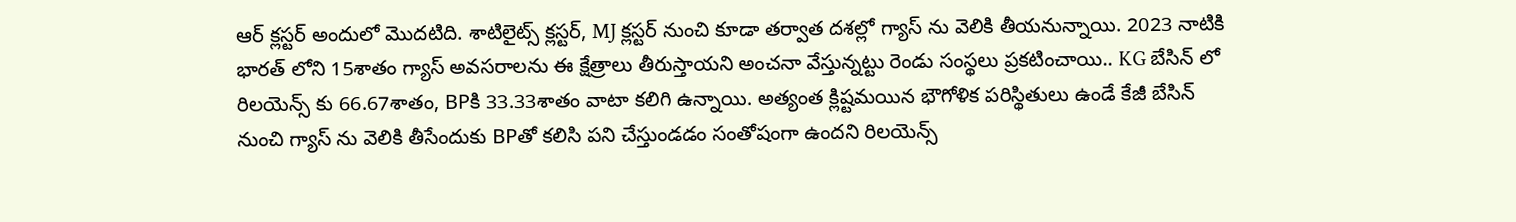ఆర్ క్లస్టర్ అందులో మొదటిది. శాటిలైట్స్ క్లస్టర్, MJ క్లస్టర్ నుంచి కూడా తర్వాత దశల్లో గ్యాస్ ను వెలికి తీయనున్నాయి. 2023 నాటికి భారత్ లోని 15శాతం గ్యాస్ అవసరాలను ఈ క్షేత్రాలు తీరుస్తాయని అంచనా వేస్తున్నట్టు రెండు సంస్థలు ప్రకటించాయి.. KG బేసిన్ లో రిలయెన్స్ కు 66.67శాతం, BPకి 33.33శాతం వాటా కలిగి ఉన్నాయి. అత్యంత క్లిష్టమయిన భౌగోళిక పరిస్థితులు ఉండే కేజీ బేసిన్ నుంచి గ్యాస్ ను వెలికి తీసేందుకు BPతో కలిసి పని చేస్తుండడం సంతోషంగా ఉందని రిలయెన్స్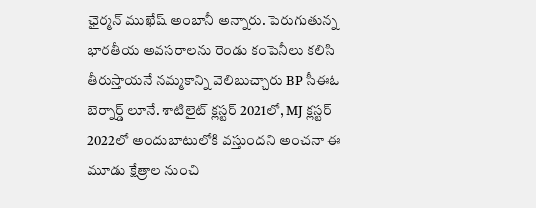ఛైర్మన్ ముఖేష్ అంబానీ అన్నారు. పెరుగుతున్న భారతీయ అవసరాలను రెండు కంపెనీలు కలిసి తీరుస్తాయనే నమ్మకాన్ని వెలిబుచ్చారు BP సీఈఓ బెర్నార్డ్ లూనే. శాటిలైట్ క్లస్టర్ 2021లో, MJ క్లస్టర్ 2022లో అందుబాటులోకి వస్తుందని అంచనా ఈ మూడు క్షేత్రాల నుంచి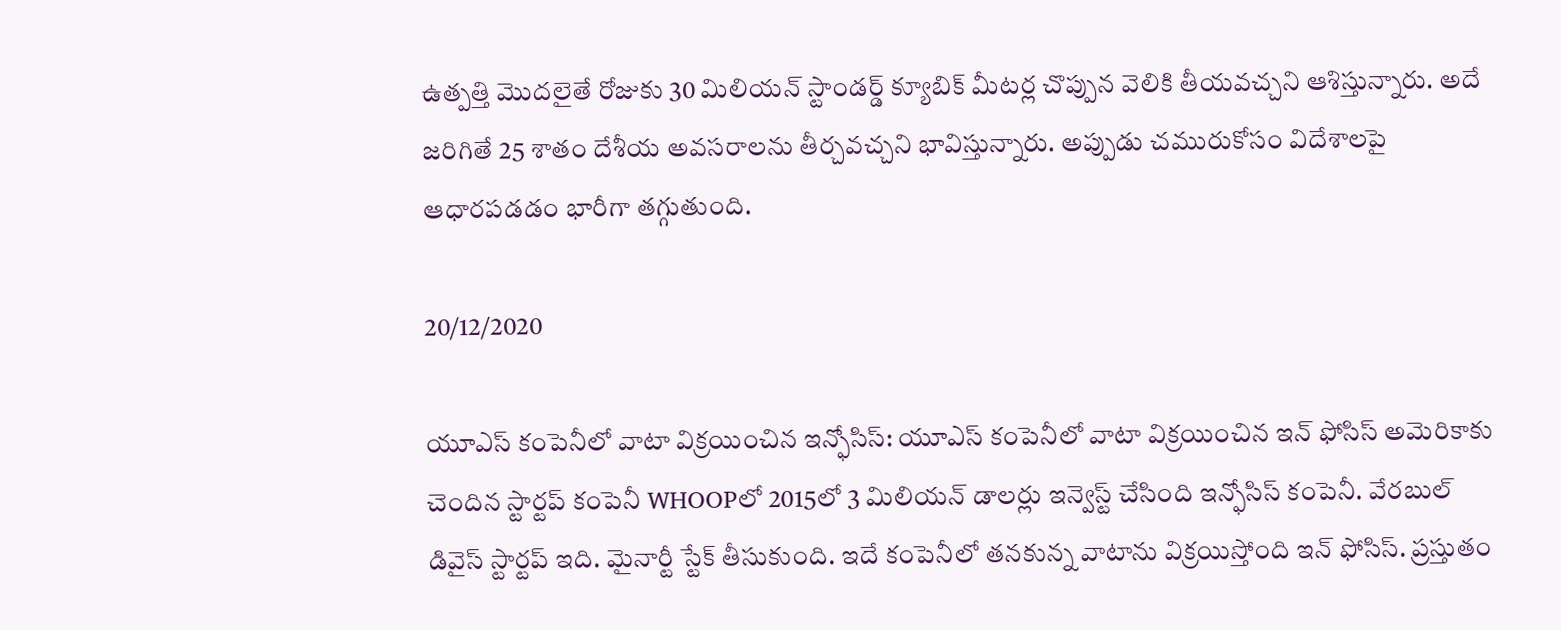ఉత్పత్తి మొదలైతే రోజుకు 30 మిలియన్ స్టాండర్డ్ క్యూబిక్ మీటర్ల చొప్పున వెలికి తీయవచ్చని ఆశిస్తున్నారు. అదే జరిగితే 25 శాతం దేశీయ అవసరాలను తీర్చవచ్చని భావిస్తున్నారు. అప్పుడు చమురుకోసం విదేశాలపై ఆధారపడడం భారీగా తగ్గుతుంది.

20/12/2020

యూఎస్ కంపెనీలో వాటా విక్రయించిన ఇన్ఫోసిస్: యూఎస్ కంపెనీలో వాటా విక్రయించిన ఇన్ ఫోసిస్ అమెరికాకు చెందిన స్టార్టప్ కంపెనీ WHOOPలో 2015లో 3 మిలియన్ డాలర్లు ఇన్వెస్ట్ చేసింది ఇన్ఫోసిస్ కంపెనీ. వేరబుల్ డివైస్ స్టార్టప్ ఇది. మైనార్టీ స్టేక్ తీసుకుంది. ఇదే కంపెనీలో తనకున్న వాటాను విక్రయిస్తోంది ఇన్ ఫోసిస్. ప్రస్తుతం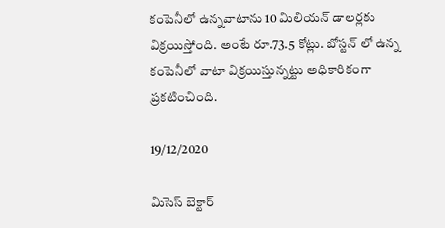కంపెనీలో ఉన్నవాటాను 10 మిలియన్ డాలర్లకు విక్రయిస్తోంది. అంటే రూ.73.5 కోట్లు. బోస్టన్ లో ఉన్న కంపెనీలో వాటా విక్రయిస్తున్నట్టు అధికారికంగా ప్రకటించింది.

19/12/2020

మిసెస్ బెక్టార్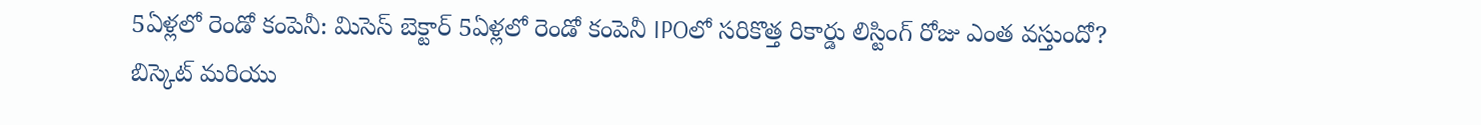5ఏళ్లలో రెండో కంపెనీ: మిసెస్ బెక్టార్ 5ఏళ్లలో రెండో కంపెనీ IPOలో సరికొత్త రికార్డు లిస్టింగ్ రోజు ఎంత వస్తుందో? బిస్కెట్ మరియు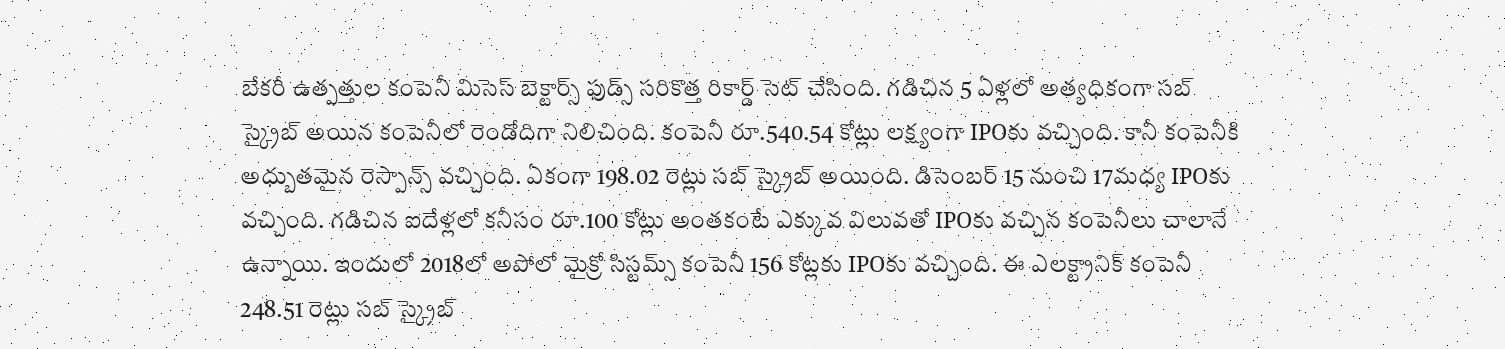బేకరీ ఉత్పత్తుల కంపెనీ మిసెస్ బెక్టార్స్ ఫుడ్స్ సరికొత్త రికార్డ్ సెట్ చేసింది. గడిచిన 5 ఏళ్లలో అత్యధికంగా సబ్ స్క్రైబ్ అయిన కంపెనీలో రెండోదిగా నిలిచింది. కంపెనీ రూ.540.54 కోట్లు లక్ష్యంగా IPOకు వచ్చింది. కానీ కంపెనీకి అధ్బుతమైన రెస్పాన్స్ వచ్చింది. ఏకంగా 198.02 రెట్లు సబ్ స్క్రైబ్ అయింది. డిసెంబర్ 15 నుంచి 17మధ్య IPOకు వచ్చింది. గడిచిన ఐదేళ్లలో కనీసం రూ.100 కోట్లు అంతకంటే ఎక్కువ విలువతో IPOకు వచ్చిన కంపెనీలు చాలానే ఉన్నాయి. ఇందులో 2018లో అపోలో మైక్రో సిస్టమ్స్ కంపెనీ 156 కోట్లకు IPOకు వచ్చింది. ఈ ఎలక్ట్రానిక్ కంపెనీ 248.51 రెట్లు సబ్ స్క్రైబ్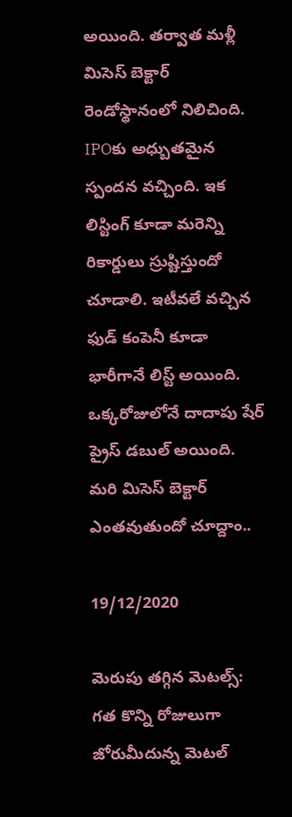అయింది. తర్వాత మళ్లీ మిసెస్ బెక్టార్ రెండోస్థానంలో నిలిచింది. IPOకు అధ్బుతమైన స్పందన వచ్చింది. ఇక లిస్టింగ్ కూడా మరెన్ని రికార్డులు స్రుష్టిస్తుందో చూడాలి. ఇటీవలే వచ్చిన ఫుడ్ కంపెనీ కూడా భారీగానే లిస్ట్ అయింది. ఒక్కరోజులోనే దాదాపు షేర్ ప్రైస్ డబుల్ అయింది. మరి మిసెస్ బెక్టార్ ఎంతవుతుందో చూద్దాం..

19/12/2020

మెరుపు తగ్గిన మెటల్స్‌: గత కొన్ని రోజులుగా జోరుమీదున్న మెటల్‌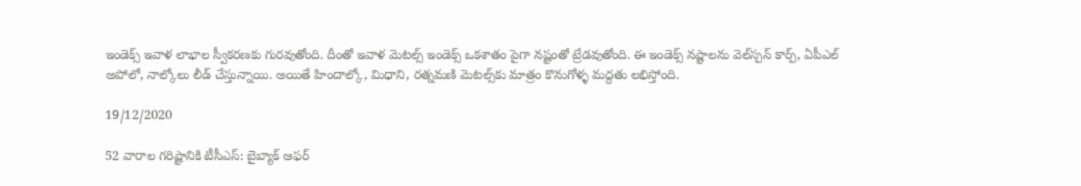ఇండెక్స్‌ ఇవాళ లాభాల స్వీకరణకు గురవుతోంది. దీంతో ఇవాళ మెటల్స్ ఇండెక్స్‌ ఒకశాతం పైగా నష్టంతో ట్రేడవుతోంది. ఈ ఇండెక్స్‌ నష్టాలను వెల్‌స్పన్‌ కార్ప్‌, ఏపీఎల్‌ అపోలో, నాల్కోలు లీడ్‌ చేస్తున్నాయి. అయితే హిందాల్కో, మిధాని, రత్నమణి మెటల్స్‌కు మాత్రం కొనుగోళ్ళ మద్దతు లభిస్తోంది.

19/12/2020

52 వారాల గరిష్టానికి టీసీఎస్‌: బైబ్యాక్‌ ఆఫర్‌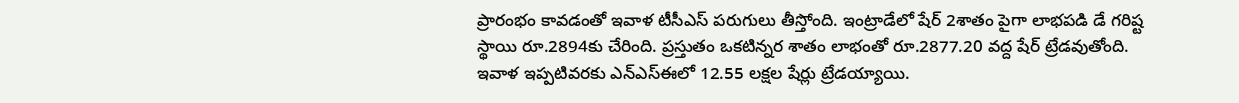ప్రారంభం కావడంతో ఇవాళ టీసీఎస్‌ పరుగులు తీస్తోంది. ఇంట్రాడేలో షేర్‌ 2శాతం పైగా లాభపడి డే గరిష్ట స్థాయి రూ.2894కు చేరింది. ప్రస్తుతం ఒకటిన్నర శాతం లాభంతో రూ.2877.20 వద్ద షేర్‌ ట్రేడవుతోంది. ఇవాళ ఇప్పటివరకు ఎన్‌ఎస్‌ఈలో 12.55 లక్షల షేర్లు ట్రేడయ్యాయి.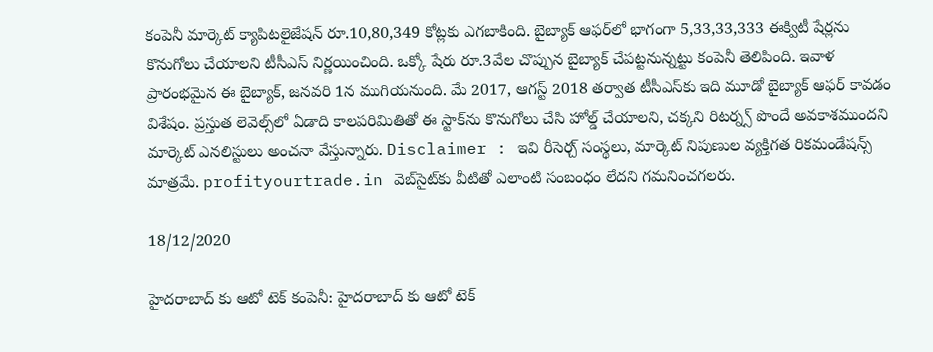కంపెనీ మార్కెట్‌ క్యాపిటలైజేషన్‌ రూ.10,80,349 కోట్లకు ఎగబాకింది. బైబ్యాక్‌ ఆఫర్‌లో భాగంగా 5,33,33,333 ఈక్విటీ షేర్లను కొనుగోలు చేయాలని టీసీఎస్‌ నిర్ణయించింది. ఒక్కో షేరు రూ.3వేల చొప్పున బైబ్యాక్‌ చేపట్టనున్నట్టు కంపెనీ తెలిపింది. ఇవాళ ప్రారంభమైన ఈ బైబ్యాక్‌, జనవరి 1న ముగియనుంది. మే 2017, ఆగస్ట్‌ 2018 తర్వాత టీసీఎస్‌కు ఇది మూడో బైబ్యాక్‌ ఆఫర్‌ కావడం విశేషం. ప్రస్తుత లెవెల్స్‌లో ఏడాది కాలపరిమితితో ఈ స్టాక్‌ను కొనుగోలు చేసి హోల్డ్‌ చేయాలని, చక్కని రిటర్న్స్‌ పొందే అవకాశముందని మార్కెట్‌ ఎనలిస్టులు అంచనా వేస్తున్నారు. Disclaimer : ఇవి రీసెర్చ్‌ సంస్థలు, మార్కెట్ నిపుణుల వ్యక్తిగత రికమండేషన్స్ మాత్రమే. profityourtrade.in వెబ్‌సైట్‌కు వీటితో ఎలాంటి సంబంధం లేదని గమనించగలరు.

18/12/2020

హైదరాబాద్ కు ఆటో టెక్ కంపెనీ: హైదరాబాద్ కు ఆటో టెక్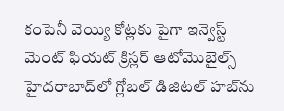కంపెనీ వెయ్యి కోట్లకు పైగా ఇన్వెస్ట్ మెంట్ ఫియట్‌ క్రిస్లర్‌ ఆటోమొబైల్స్‌ హైదరాబాద్‌లో గ్లోబల్‌ డిజిటల్‌ హబ్‌ను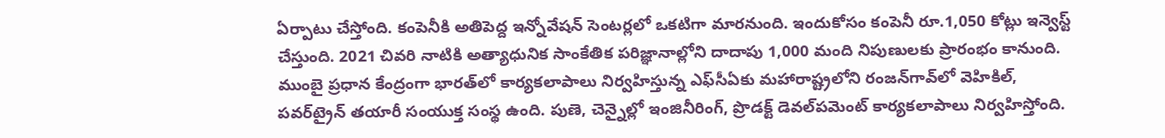ఏర్పాటు చేస్తోంది. కంపెనీకి అతిపెద్ద ఇన్నోవేషన్ సెంటర్లలో ఒకటిగా మారనుంది. ఇందుకోసం కంపెనీ రూ.1,050 కోట్లు ఇన్వెస్ట్ చేస్తుంది. 2021 చివరి నాటికి అత్యాధునిక సాంకేతిక పరిజ్ఞానాల్లోని దాదాపు 1,000 మంది నిపుణులకు ప్రారంభం కానుంది. ముంబై ప్రధాన కేంద్రంగా భారత్‌లో కార్యకలాపాలు నిర్వహిస్తున్న ఎఫ్‌సీఏకు మహారాష్ట్రలోని రంజన్‌గావ్‌లో వెహికిల్, పవర్‌ట్రైన్‌ తయారీ సంయుక్త సంస్థ ఉంది. పుణె, చెన్నైల్లో ఇంజినీరింగ్‌, ప్రొడక్ట్‌ డెవల్‌పమెంట్‌ కార్యకలాపాలు నిర్వహిస్తోంది.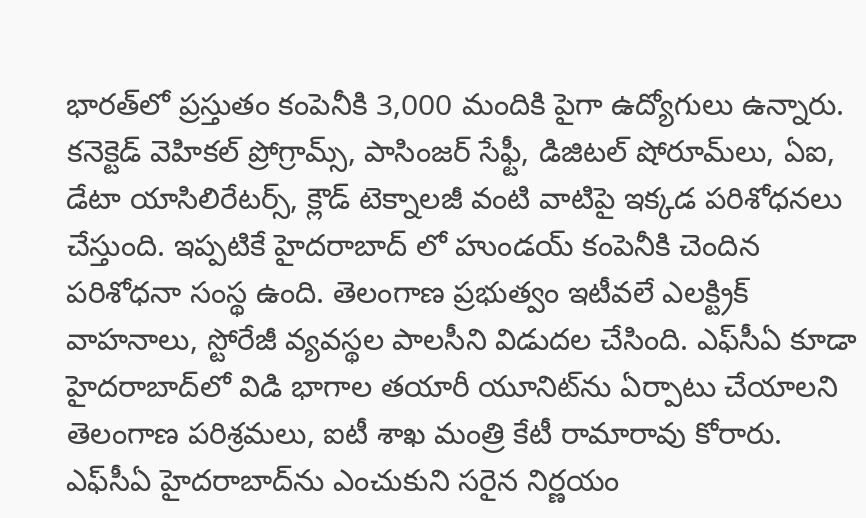భారత్‌లో ప్రస్తుతం కంపెనీకి 3,000 మందికి పైగా ఉద్యోగులు ఉన్నారు. కనెక్టెడ్‌ వెహికల్‌ ప్రోగ్రామ్స్‌, పాసింజర్‌ సేఫ్టీ, డిజిటల్‌ షోరూమ్‌లు, ఏఐ, డేటా యాసిలిరేటర్స్‌, క్లౌడ్‌ టెక్నాలజీ వంటి వాటిపై ఇక్కడ పరిశోధనలు చేస్తుంది. ఇప్పటికే హైదరాబాద్ లో హుండయ్ కంపెనీకి చెందిన పరిశోధనా సంస్థ ఉంది. తెలంగాణ ప్రభుత్వం ఇటీవలే ఎలక్ట్రిక్‌ వాహనాలు, స్టోరేజీ వ్యవస్థల పాలసీని విడుదల చేసింది. ఎఫ్‌సీఏ కూడా హైదరాబాద్‌లో విడి భాగాల తయారీ యూనిట్‌ను ఏర్పాటు చేయాలని తెలంగాణ పరిశ్రమలు, ఐటీ శాఖ మంత్రి కేటీ రామారావు కోరారు. ఎఫ్‌సీఏ హైదరాబాద్‌ను ఎంచుకుని సరైన నిర్ణయం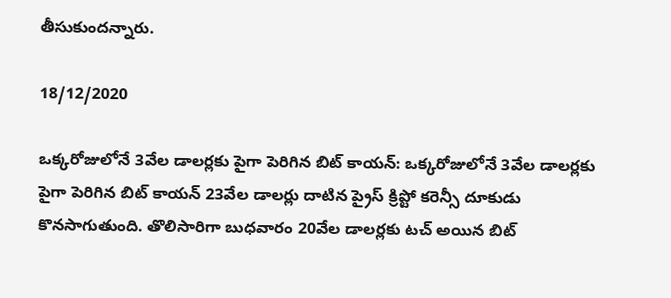తీసుకుందన్నారు.

18/12/2020

ఒక్కరోజులోనే 3వేల డాలర్లకు పైగా పెరిగిన బిట్ కాయన్: ఒక్కరోజులోనే 3వేల డాలర్లకు పైగా పెరిగిన బిట్ కాయన్ 23వేల డాలర్లు దాటిన ప్రైస్ క్రిప్టో కరెన్సీ దూకుడు కొనసాగుతుంది. తొలిసారిగా బుధవారం 20వేల డాలర్లకు టచ్ అయిన బిట్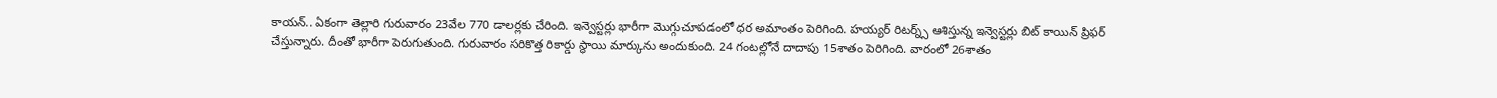కాయన్.. ఏకంగా తెల్లారి గురువారం 23వేల 770 డాలర్లకు చేరింది. ఇన్వెస్టర్లు భారీగా మొగ్గుచూపడంలో ధర అమాంతం పెరిగింది. హయ్యర్ రిటర్న్స్ ఆశిస్తున్న ఇన్వెస్టర్లు బిట్ కాయిన్ ప్రిఫర్ చేస్తున్నారు. దీంతో భారీగా పెరుగుతుంది. గురువారం సరికొత్త రికార్డు స్థాయి మార్కును అందుకుంది. 24 గంటల్లోనే దాదాపు 15శాతం పెరిగింది. వారంలో 26శాతం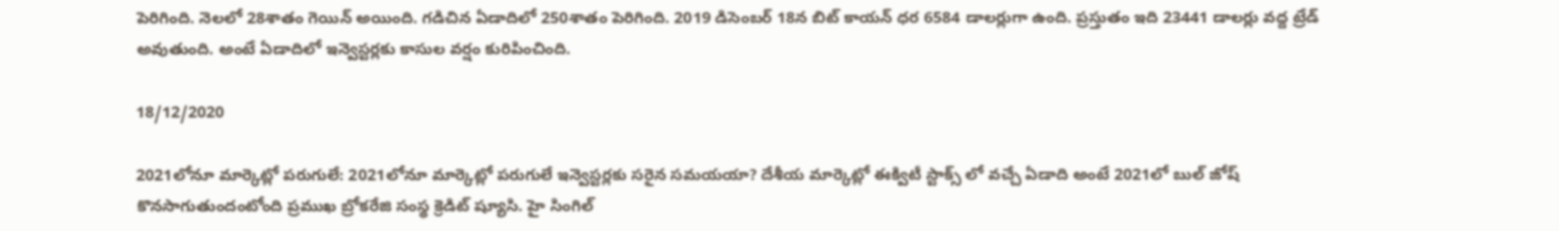పెరిగింది. నెలలో 28శాతం గెయిన్ అయింది. గడిచిన ఏడాదిలో 250శాతం పెరిగింది. 2019 డిసెంబర్ 18న బిట్ కాయన్ ధర 6584 డాలర్లుగా ఉంది. ప్రస్తుతం ఇది 23441 డాలర్లు వద్ద ట్రేడ్ అవుతుంది. అంటే ఏడాదిలో ఇన్వెస్టర్లకు కాసుల వర్షం కురిపించింది.

18/12/2020

2021లోనూ మార్కెట్లో పరుగులే: 2021లోనూ మార్కెట్లో పరుగులే ఇన్వెస్టర్లకు సరైన సమయయా? దేశీయ మార్కెట్లో ఈక్విటీ స్టాక్స్ లో వచ్చే ఏడాది అంటే 2021లో బుల్ జోష్ కొనసాగుతుందంటోంది ప్రముఖ బ్రోకరేజి సంస్థ క్రెడిట్ ష్యూసి. హై సింగిల్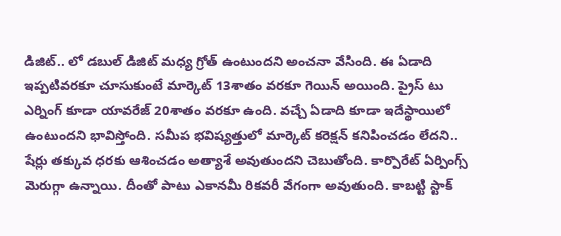డిజిట్.. లో డబుల్ డిజిట్ మధ్య గ్రోత్ ఉంటుందని అంచనా వేసింది. ఈ ఏడాది ఇప్పటివరకూ చూసుకుంటే మార్కెట్ 13శాతం వరకూ గెయిన్ అయింది. ప్రైస్ టు ఎర్నింగ్ కూడా యావరేజ్ 20శాతం వరకూ ఉంది. వచ్చే ఏడాది కూడా ఇదేస్థాయిలో ఉంటుందని భావిస్తోంది. సమీప భవిష్యత్తులో మార్కెట్ కరెక్షన్ కనిపించడం లేదని.. షేర్లు తక్కువ ధరకు ఆశించడం అత్యాశే అవుతుందని చెబుతోంది. కార్పొరేట్ ఏర్పింగ్స్ మెరుగ్గా ఉన్నాయి. దీంతో పాటు ఎకానమీ రికవరీ వేగంగా అవుతుంది. కాబట్టి స్టాక్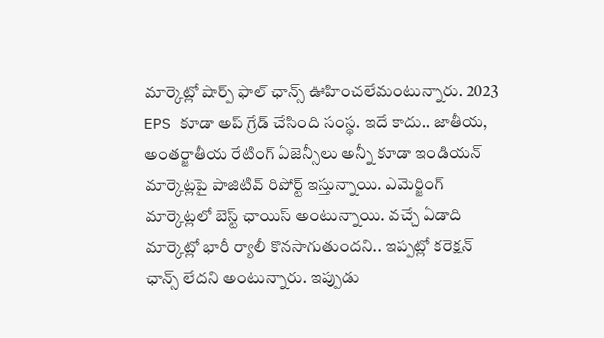మార్కెట్లో షార్ప్ ఫాల్ ఛాన్స్ ఊహించలేమంటున్నారు. 2023 EPS కూడా అప్ గ్రేడ్ చేసింది సంస్థ. ఇదే కాదు.. జాతీయ, అంతర్జాతీయ రేటింగ్ ఏజెన్సీలు అన్నీ కూడా ఇండియన్ మార్కెట్లపై పాజిటివ్ రిపోర్ట్ ఇస్తున్నాయి. ఎమెర్జింగ్ మార్కెట్లలో బెస్ట్ ఛాయిస్ అంటున్నాయి. వచ్చే ఏడాది మార్కెట్లో భారీ ర్యాలీ కొనసాగుతుందని.. ఇప్పట్లో కరెక్షన్ ఛాన్స్ లేదని అంటున్నారు. ఇప్పుడు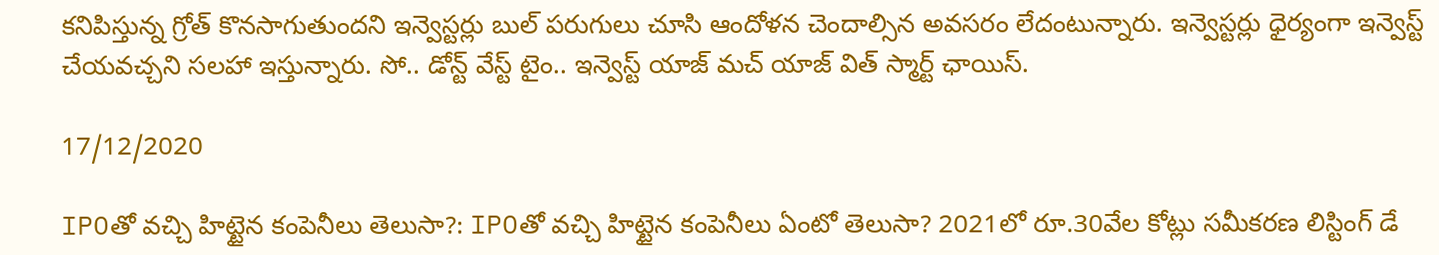కనిపిస్తున్న గ్రోత్ కొనసాగుతుందని ఇన్వెస్టర్లు బుల్ పరుగులు చూసి ఆందోళన చెందాల్సిన అవసరం లేదంటున్నారు. ఇన్వెస్టర్లు ధైర్యంగా ఇన్వెస్ట్ చేయవచ్చని సలహా ఇస్తున్నారు. సో.. డోన్ట్ వేస్ట్ టైం.. ఇన్వెస్ట్ యాజ్ మచ్ యాజ్ విత్ స్మార్ట్ ఛాయిస్.

17/12/2020

IPOతో వచ్చి హిట్టైన కంపెనీలు తెలుసా?: IPOతో వచ్చి హిట్టైన కంపెనీలు ఏంటో తెలుసా? 2021లో రూ.30వేల కోట్లు సమీకరణ లిస్టింగ్ డే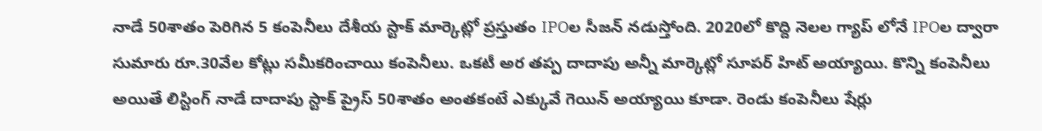నాడే 50శాతం పెరిగిన 5 కంపెనీలు దేశీయ స్టాక్ మార్కెట్లో ప్రస్తుతం IPOల సీజన్ నడుస్తోంది. 2020లో కొద్ది నెలల గ్యాప్ లోనే IPOల ద్వారా సుమారు రూ.30వేల కోట్లు సమీకరించాయి కంపెనీలు. ఒకటీ అర తప్ప దాదాపు అన్నీ మార్కెట్లో సూపర్ హిట్ అయ్యాయి. కొన్ని కంపెనీలు అయితే లిస్టింగ్ నాడే దాదాపు స్టాక్ ప్రైస్ 50శాతం అంతకంటే ఎక్కువే గెయిన్ అయ్యాయి కూడా. రెండు కంపెనీలు షేర్లు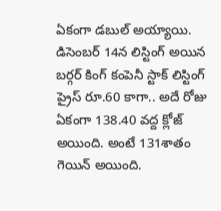ఏకంగా డబుల్ అయ్యాయి. డిసెంబర్ 14న లిస్టింగ్ అయిన బర్గర్ కింగ్ కంపెనీ స్టాక్ లిస్టింగ్ ప్రైస్ రూ.60 కాగా.. అదే రోజు ఏకంగా 138.40 వద్ద క్లోజ్ అయింది. అంటే 131శాతం గెయిన్ అయింది.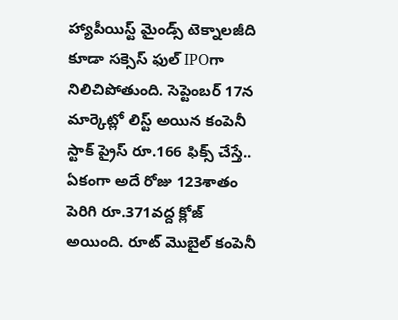హ్యాపీయిస్ట్ మైండ్స్ టెక్నాలజీది కూడా సక్సెస్ ఫుల్ IPOగా నిలిచిపోతుంది. సెప్టెంబర్ 17న మార్కెట్లో లిస్ట్ అయిన కంపెనీ స్టాక్ ప్రైస్ రూ.166 ఫిక్స్ చేస్తే.. ఏకంగా అదే రోజు 123శాతం పెరిగి రూ.371వద్ద క్లోజ్ అయింది. రూట్ మొబైల్ కంపెనీ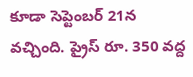కూడా సెప్టెంబర్ 21న వచ్చింది. ప్రైస్ రూ. 350 వద్ద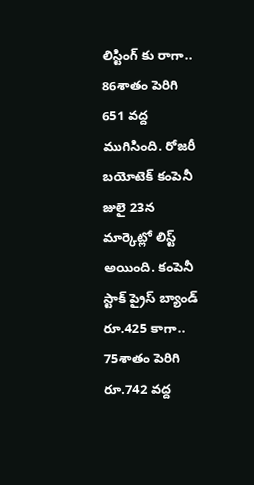లిస్టింగ్ కు రాగా.. 86శాతం పెరిగి 651 వద్ద ముగిసింది. రోజరీ బయోటెక్ కంపెనీ జులై 23న మార్కెట్లో లిస్ట్ అయింది. కంపెనీ స్టాక్ ప్రైస్ బ్యాండ్ రూ.425 కాగా.. 75శాతం పెరిగి రూ.742 వద్ద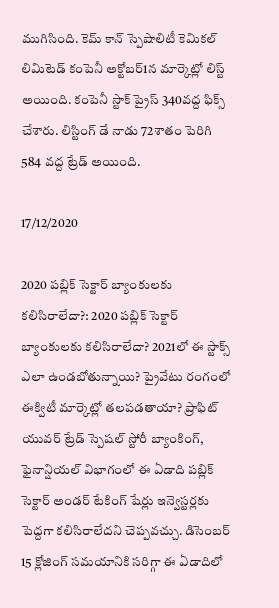ముగిసింది. కెమ్ కాన్ స్పెషాలిటీ కెమికల్ లిమిటెడ్ కంపెనీ అక్టోబర్1న మార్కెట్లో లిస్ట్ అయింది. కంపెనీ స్టాక్ ప్రైస్ 340వద్ద ఫిక్స్ చేశారు. లిస్టింగ్ డే నాడు 72శాతం పెరిగి 584 వద్ద ట్రేడ్ అయింది.

17/12/2020

2020 పబ్లిక్ సెక్టార్ బ్యాంకులకు కలిసిరాలేదా?: 2020 పబ్లిక్ సెక్టార్ బ్యాంకులకు కలిసిరాలేదా? 2021లో ఈ స్టాక్స్ ఎలా ఉండబోతున్నాయి? ప్రైవేటు రంగంలో ఈక్విటీ మార్కెట్లో తలపడతాయా? ప్రాఫిట్ యువర్ ట్రేడ్ స్పెషల్ స్టోరీ బ్యాంకింగ్, ఫైనాన్షియల్ విభాగంలో ఈ ఏడాది పబ్లిక్ సెక్టార్ అండర్ టేకింగ్ షేర్లు ఇన్వెస్టర్లకు పెద్దగా కలిసిరాలేదని చెప్పవచ్చు. డిసెంబర్ 15 క్లోజింగ్ సమయానికి సరిగ్గా ఈ ఏడాదిలో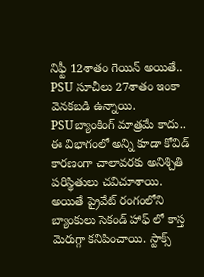నిఫ్టీ 12శాతం గెయిన్ అయితే.. PSU సూచీలు 27శాతం ఇంకా వెనకబడి ఉన్నాయి. PSUబ్యాంకింగ్ మాత్రమే కాదు.. ఈ విభాగంలో అన్ని కూడా కోవిడ్ కారణంగా చాలావరకు అనిశ్చితి పరిస్థితులు చవిచూశాయి. అయితే ప్రైవేట్ రంగంలోని బ్యాంకులు సెకండ్ హాఫ్ లో కాస్త మెరుగ్గా కనిపించాయి. స్టాక్స్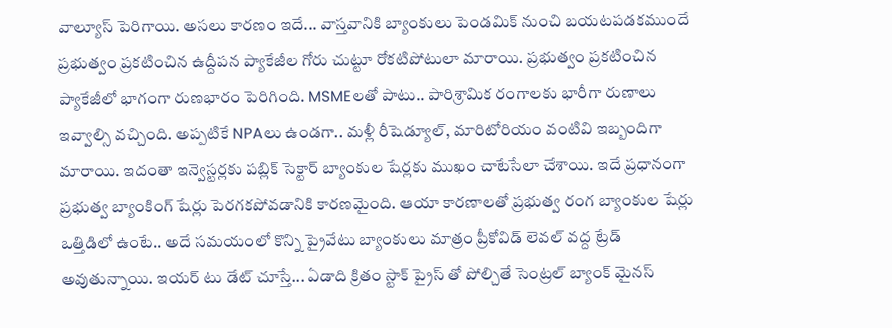వాల్యూస్ పెరిగాయి. అసలు కారణం ఇదే... వాస్తవానికి బ్యాంకులు పెండమిక్ నుంచి బయటపడకముందే ప్రభుత్వం ప్రకటించిన ఉద్దీపన ప్యాకేజీల గోరు చుట్టూ రోకటిపోటులా మారాయి. ప్రభుత్వం ప్రకటించిన ప్యాకేజీలో భాగంగా రుణభారం పెరిగింది. MSMEలతో పాటు.. పారిశ్రామిక రంగాలకు భారీగా రుణాలు ఇవ్వాల్సి వచ్చింది. అప్పటికే NPAలు ఉండగా.. మళ్లీ రీషెడ్యూల్, మారిటోరియం వంటివి ఇబ్బందిగా మారాయి. ఇదంతా ఇన్వెస్టర్లకు పబ్లిక్ సెక్టార్ బ్యాంకుల షేర్లకు ముఖం చాటేసేలా చేశాయి. ఇదే ప్రధానంగా ప్రభుత్వ బ్యాంకింగ్ షేర్లు పెరగకపోవడానికి కారణమైంది. ఆయా కారణాలతో ప్రభుత్వ రంగ బ్యాంకుల షేర్లు ఒత్తిడిలో ఉంటే.. అదే సమయంలో కొన్ని ప్రైవేటు బ్యాంకులు మాత్రం ప్రీకోవిడ్ లెవల్ వద్ద ట్రేడ్ అవుతున్నాయి. ఇయర్ టు డేట్ చూస్తే... ఏడాది క్రితం స్టాక్ ప్రైస్ తో పోల్చితే సెంట్రల్ బ్యాంక్ మైనస్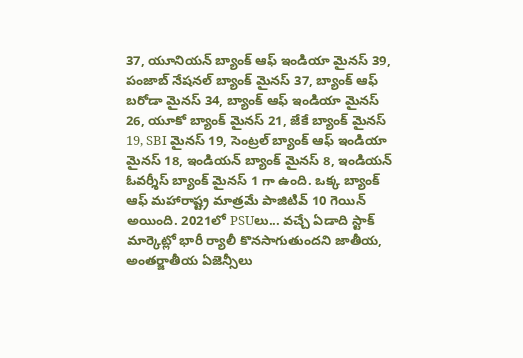37, యూనియన్ బ్యాంక్ ఆఫ్ ఇండియా మైనస్ 39, పంజాబ్ నేషనల్ బ్యాంక్ మైనస్ 37, బ్యాంక్ ఆఫ్ బరోడా మైనస్ 34, బ్యాంక్ ఆఫ్ ఇండియా మైనస్ 26, యూకో బ్యాంక్ మైనస్ 21, జేకే బ్యాంక్ మైనస్ 19, SBI మైనస్ 19, సెంట్రల్ బ్యాంక్ ఆఫ్ ఇండియా మైనస్ 18, ఇండియన్ బ్యాంక్ మైనస్ 8, ఇండియన్ ఓవర్శీస్ బ్యాంక్ మైనస్ 1 గా ఉంది. ఒక్క బ్యాంక్ ఆఫ్ మహారాష్ట్ర మాత్రమే పాజిటివ్ 10 గెయిన్ అయింది. 2021లో PSUలు... వచ్చే ఏడాది స్టాక్ మార్కెట్లో భారీ ర్యాలీ కొనసాగుతుందని జాతీయ, అంతర్జాతీయ ఏజెన్సీలు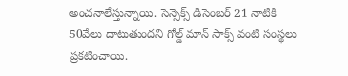అంచనాలేస్తున్నాయి. సెన్సెక్స్ డిసెంబర్ 21 నాటికి 50వేలు దాటుతుందని గోల్డ్ మాన్ సాక్స్ వంటి సంస్థలు ప్రకటించాయి.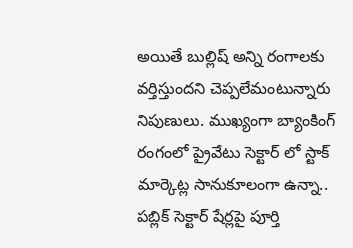అయితే బుల్లిష్ అన్ని రంగాలకు వర్తిస్తుందని చెప్పలేమంటున్నారు నిపుణులు. ముఖ్యంగా బ్యాంకింగ్ రంగంలో ప్రైవేటు సెక్టార్ లో స్టాక్ మార్కెట్ల సానుకూలంగా ఉన్నా.. పబ్లిక్ సెక్టార్ షేర్లపై పూర్తి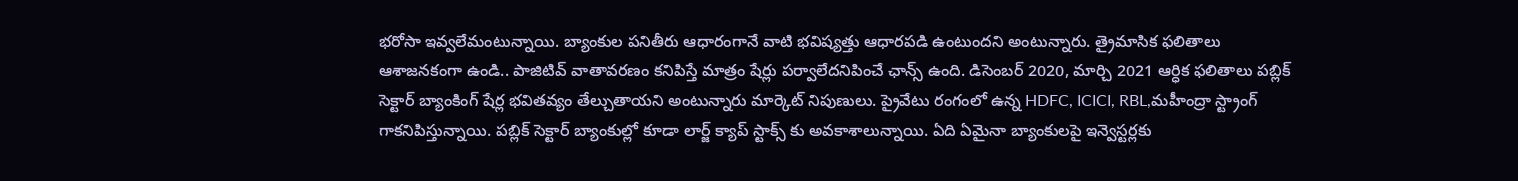భరోసా ఇవ్వలేమంటున్నాయి. బ్యాంకుల పనితీరు ఆధారంగానే వాటి భవిష్యత్తు ఆధారపడి ఉంటుందని అంటున్నారు. త్రైమాసిక ఫలితాలు ఆశాజనకంగా ఉండి.. పాజిటివ్ వాతావరణం కనిపిస్తే మాత్రం షేర్లు పర్వాలేదనిపించే ఛాన్స్ ఉంది. డిసెంబర్ 2020, మార్చి 2021 ఆర్ధిక ఫలితాలు పబ్లిక్ సెక్టార్ బ్యాంకింగ్ షేర్ల భవితవ్యం తేల్చుతాయని అంటున్నారు మార్కెట్ నిపుణులు. ప్రైవేటు రంగంలో ఉన్న HDFC, ICICI, RBL,మహీంద్రా స్ట్రాంగ్ గాకనిపిస్తున్నాయి. పబ్లిక్ సెక్టార్ బ్యాంకుల్లో కూడా లార్జ్ క్యాప్ స్టాక్స్ కు అవకాశాలున్నాయి. ఏది ఏమైనా బ్యాంకులపై ఇన్వెస్టర్లకు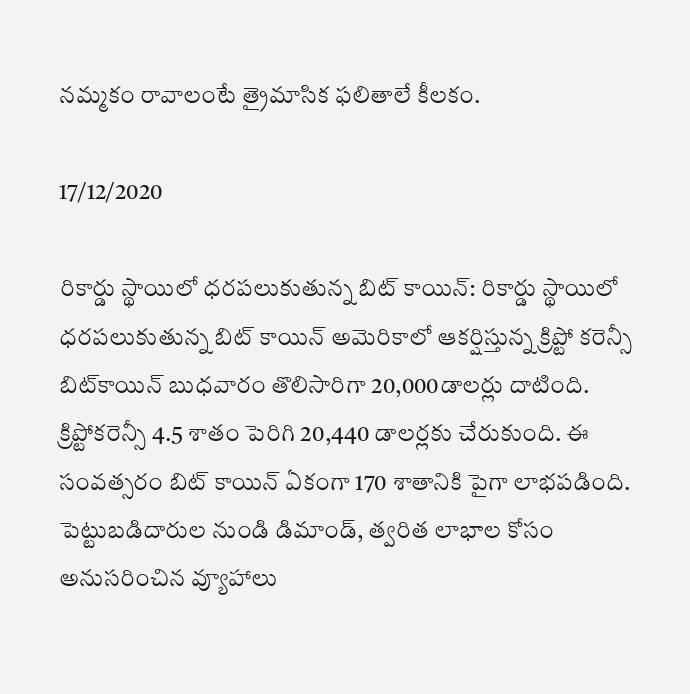నమ్మకం రావాలంటే త్రైమాసిక ఫలితాలే కీలకం.

17/12/2020

రికార్డు స్థాయిలో ధరపలుకుతున్న బిట్ కాయిన్: రికార్డు స్థాయిలో ధరపలుకుతున్న బిట్ కాయిన్ అమెరికాలో ఆకర్షిస్తున్న క్రిప్టో కరెన్సీ బిట్‌కాయిన్ బుధవారం తొలిసారిగా 20,000డాలర్లు దాటింది. క్రిప్టోకరెన్సీ 4.5 శాతం పెరిగి 20,440 డాలర్లకు చేరుకుంది. ఈ సంవత్సరం బిట్ కాయిన్ ఏకంగా 170 శాతానికి పైగా లాభపడింది. పెట్టుబడిదారుల నుండి డిమాండ్, త్వరిత లాభాల కోసం అనుసరించిన వ్యూహాలు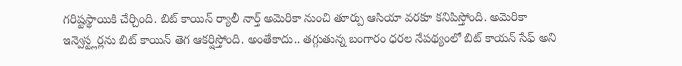గరిష్టస్థాయికి చేర్చింది. బిట్ కాయిన్ ర్యాలీ నార్త్ అమెరికా నుంచి తూర్పు ఆసియా వరకూ కనిపిస్తోంది. అమెరికా ఇన్వెస్ట్లర్లను బిట్ కాయిన్ తెగ ఆకర్షిస్తోంది. అంతేకాదు.. తగ్గుతున్న బంగారం ధరల నేపథ్యంలో బిట్ కాయన్ సేఫ్ అని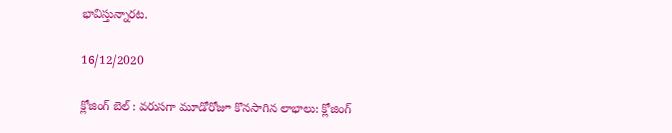భావిస్తున్నారట.

16/12/2020

క్లోజింగ్‌ బెల్‌ : వరుసగా మూడోరోజూ కొనసాగిన లాభాలు: క్లోజింగ్‌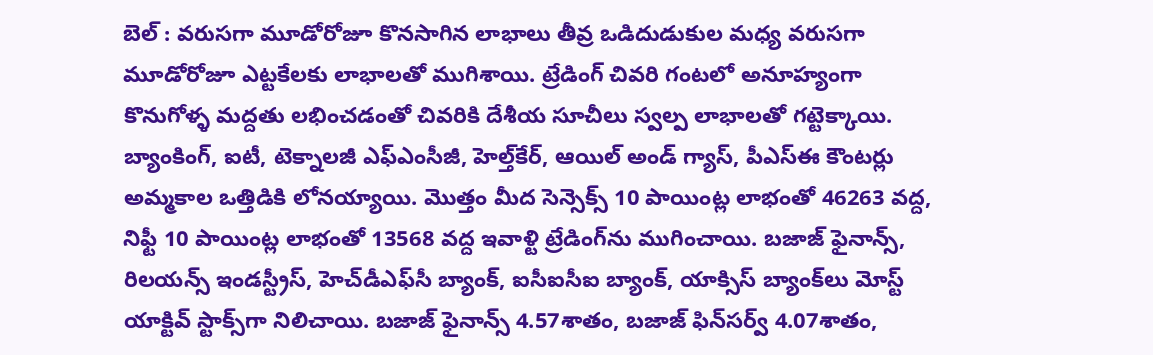బెల్‌ : వరుసగా మూడోరోజూ కొనసాగిన లాభాలు తీవ్ర ఒడిదుడుకుల మధ్య వరుసగా మూడోరోజూ ఎట్టకేలకు లాభాలతో ముగిశాయి. ట్రేడింగ్‌ చివరి గంటలో అనూహ్యంగా కొనుగోళ్ళ మద్దతు లభించడంతో చివరికి దేశీయ సూచీలు స్వల్ప లాభాలతో గట్టెక్కాయి. బ్యాంకింగ్‌, ఐటీ, టెక్నాలజీ ఎఫ్‌ఎంసీజీ, హెల్త్‌కేర్‌, ఆయిల్‌ అండ్‌ గ్యాస్‌, పీఎస్‌ఈ కౌంటర్లు అమ్మకాల ఒత్తిడికి లోనయ్యాయి. మొత్తం మీద సెన్సెక్స్‌ 10 పాయింట్ల లాభంతో 46263 వద్ద, నిఫ్టీ 10 పాయింట్ల లాభంతో 13568 వద్ద ఇవాళ్టి ట్రేడింగ్‌ను ముగించాయి. బజాజ్‌ ఫైనాన్స్‌, రిలయన్స్‌ ఇండస్ట్రీస్‌, హెచ్‌డీఎఫ్‌సీ బ్యాంక్‌, ఐసీఐసీఐ బ్యాంక్‌, యాక్సిస్‌ బ్యాంక్‌లు మోస్ట్‌ యాక్టివ్‌ స్టాక్స్‌గా నిలిచాయి. బజాజ్‌ ఫైనాన్స్‌ 4.57శాతం, బజాజ్‌ ఫిన్‌సర్వ్‌ 4.07శాతం,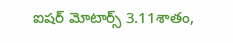ఐషర్‌ మోటార్స్‌ 3.11శాతం,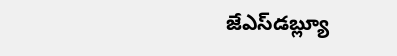జేఎస్‌డబ్ల్యూ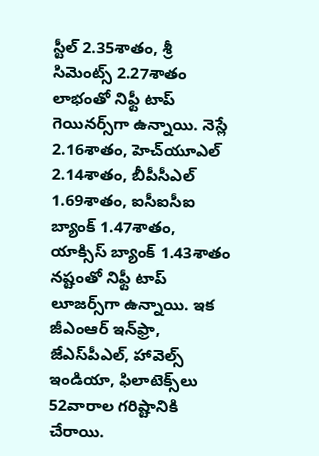స్టీల్‌ 2.35శాతం, శ్రీ సిమెంట్స్‌ 2.27శాతం లాభంతో నిఫ్టీ టాప్‌ గెయినర్స్‌గా ఉన్నాయి. నెస్లే 2.16శాతం, హెచ్‌యూఎల్‌ 2.14శాతం, బీపీసీఎల్‌ 1.69శాతం, ఐసీఐసీఐ బ్యాంక్‌ 1.47శాతం, యాక్సిస్‌ బ్యాంక్‌ 1.43శాతం నష్టంతో నిఫ్టీ టాప్‌ లూజర్స్‌గా ఉన్నాయి. ఇక జీఎంఆర్ ఇన్‌ఫ్రా, జేఎస్‌పీఎల్‌‌, హావెల్స్‌ ఇండియా, ఫిలాటెక్స్‌లు 52వారాల గరిష్టానికి చేరాయి.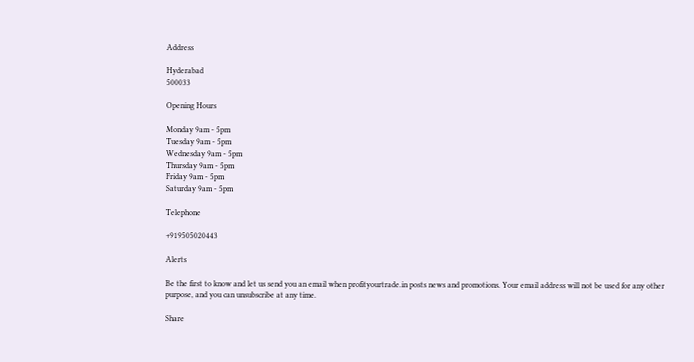Address

Hyderabad
500033

Opening Hours

Monday 9am - 5pm
Tuesday 9am - 5pm
Wednesday 9am - 5pm
Thursday 9am - 5pm
Friday 9am - 5pm
Saturday 9am - 5pm

Telephone

+919505020443

Alerts

Be the first to know and let us send you an email when profityourtrade.in posts news and promotions. Your email address will not be used for any other purpose, and you can unsubscribe at any time.

Share